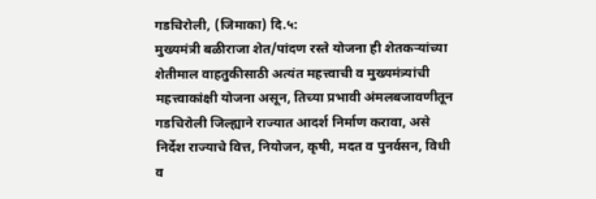गडचिरोली, (जिमाका) दि.५:
मुख्यमंत्री बळीराजा शेत/पांदण रस्ते योजना ही शेतकऱ्यांच्या शेतीमाल वाहतुकीसाठी अत्यंत महत्त्वाची व मुख्यमंत्र्यांची महत्त्वाकांक्षी योजना असून, तिच्या प्रभावी अंमलबजावणीतून गडचिरोली जिल्ह्याने राज्यात आदर्श निर्माण करावा, असे निर्देश राज्याचे वित्त, नियोजन, कृषी, मदत व पुनर्वसन, विधी व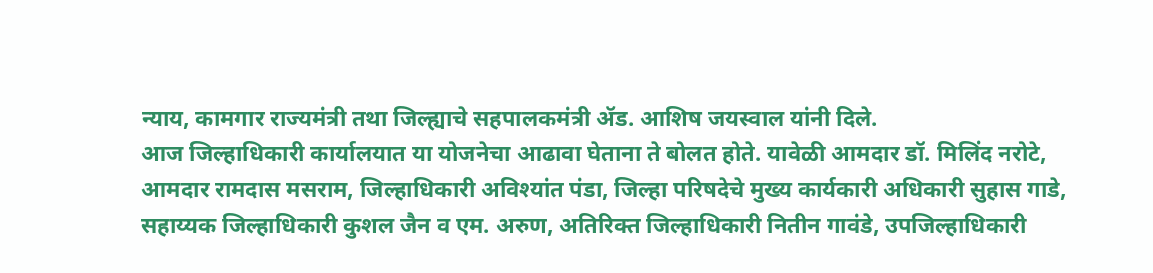न्याय, कामगार राज्यमंत्री तथा जिल्ह्याचे सहपालकमंत्री ॲड. आशिष जयस्वाल यांनी दिले.
आज जिल्हाधिकारी कार्यालयात या योजनेचा आढावा घेताना ते बोलत होते. यावेळी आमदार डॉ. मिलिंद नरोटे, आमदार रामदास मसराम, जिल्हाधिकारी अविश्यांत पंडा, जिल्हा परिषदेचे मुख्य कार्यकारी अधिकारी सुहास गाडे, सहाय्यक जिल्हाधिकारी कुशल जैन व एम. अरुण, अतिरिक्त जिल्हाधिकारी नितीन गावंडे, उपजिल्हाधिकारी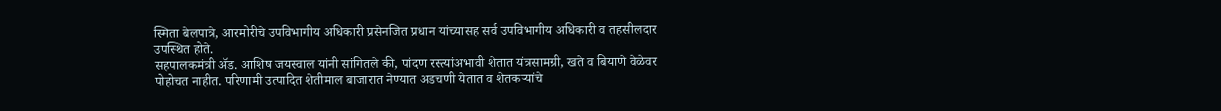स्मिता बेलपात्रे, आरमोरीचे उपविभागीय अधिकारी प्रसेनजित प्रधान यांच्यासह सर्व उपविभागीय अधिकारी व तहसीलदार उपस्थित होते.
सहपालकमंत्री ॲड. आशिष जयस्वाल यांनी सांगितले की, पांदण रस्त्यांअभावी शेतात यंत्रसामग्री, खते व बियाणे वेळेवर पोहोचत नाहीत. परिणामी उत्पादित शेतीमाल बाजारात नेण्यात अडचणी येतात व शेतकऱ्यांचे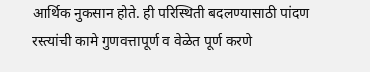आर्थिक नुकसान होते. ही परिस्थिती बदलण्यासाठी पांदण रस्त्यांची कामे गुणवत्तापूर्ण व वेळेत पूर्ण करणे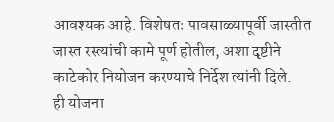आवश्यक आहे. विशेषतः पावसाळ्यापूर्वी जास्तीत जास्त रस्त्यांची कामे पूर्ण होतील, अशा दृष्टीने काटेकोर नियोजन करण्याचे निर्देश त्यांनी दिले.
ही योजना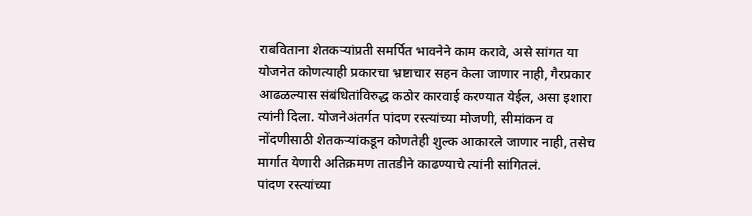राबविताना शेतकऱ्यांप्रती समर्पित भावनेने काम करावे, असे सांगत या योजनेत कोणत्याही प्रकारचा भ्रष्टाचार सहन केला जाणार नाही, गैरप्रकार आढळल्यास संबंधितांविरुद्ध कठोर कारवाई करण्यात येईल, असा इशारा त्यांनी दिला. योजनेअंतर्गत पांदण रस्त्यांच्या मोजणी, सीमांकन व नोंदणीसाठी शेतकऱ्यांकडून कोणतेही शुल्क आकारले जाणार नाही, तसेच मार्गात येणारी अतिक्रमण तातडीने काढण्याचे त्यांनी सांगितलं.
पांदण रस्त्यांच्या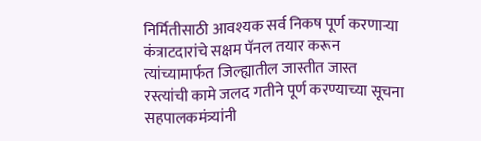निर्मितीसाठी आवश्यक सर्व निकष पूर्ण करणाऱ्या कंत्राटदारांचे सक्षम पॅनल तयार करून त्यांच्यामार्फत जिल्ह्यातील जास्तीत जास्त रस्त्यांची कामे जलद गतीने पूर्ण करण्याच्या सूचना सहपालकमंत्र्यांनी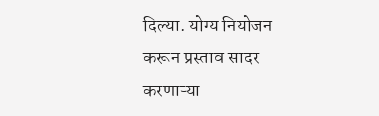दिल्या. योग्य नियोजन करून प्रस्ताव सादर करणाऱ्या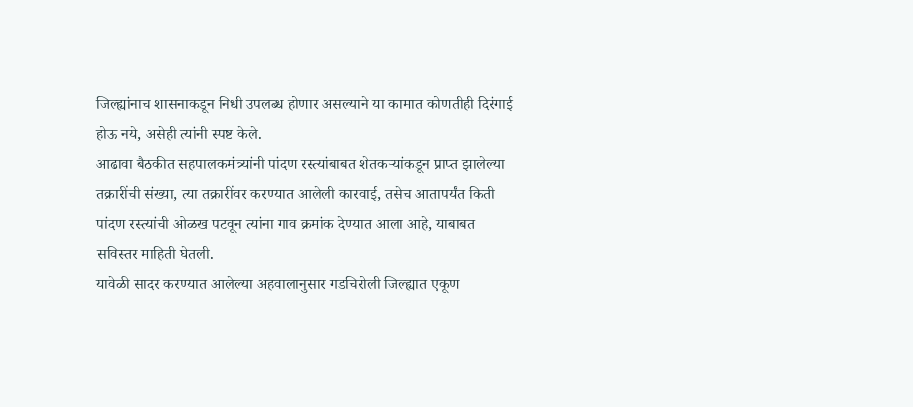जिल्ह्यांनाच शासनाकडून निधी उपलब्ध होणार असल्याने या कामात कोणतीही दिरंगाई होऊ नये, असेही त्यांनी स्पष्ट केले.
आढावा बैठकीत सहपालकमंत्र्यांनी पांदण रस्त्यांबाबत शेतकऱ्यांकडून प्राप्त झालेल्या तक्रारींची संख्या, त्या तक्रारींवर करण्यात आलेली कारवाई, तसेच आतापर्यंत किती पांदण रस्त्यांची ओळख पटवून त्यांना गाव क्रमांक देण्यात आला आहे, याबाबत सविस्तर माहिती घेतली.
यावेळी सादर करण्यात आलेल्या अहवालानुसार गडचिरोली जिल्ह्यात एकूण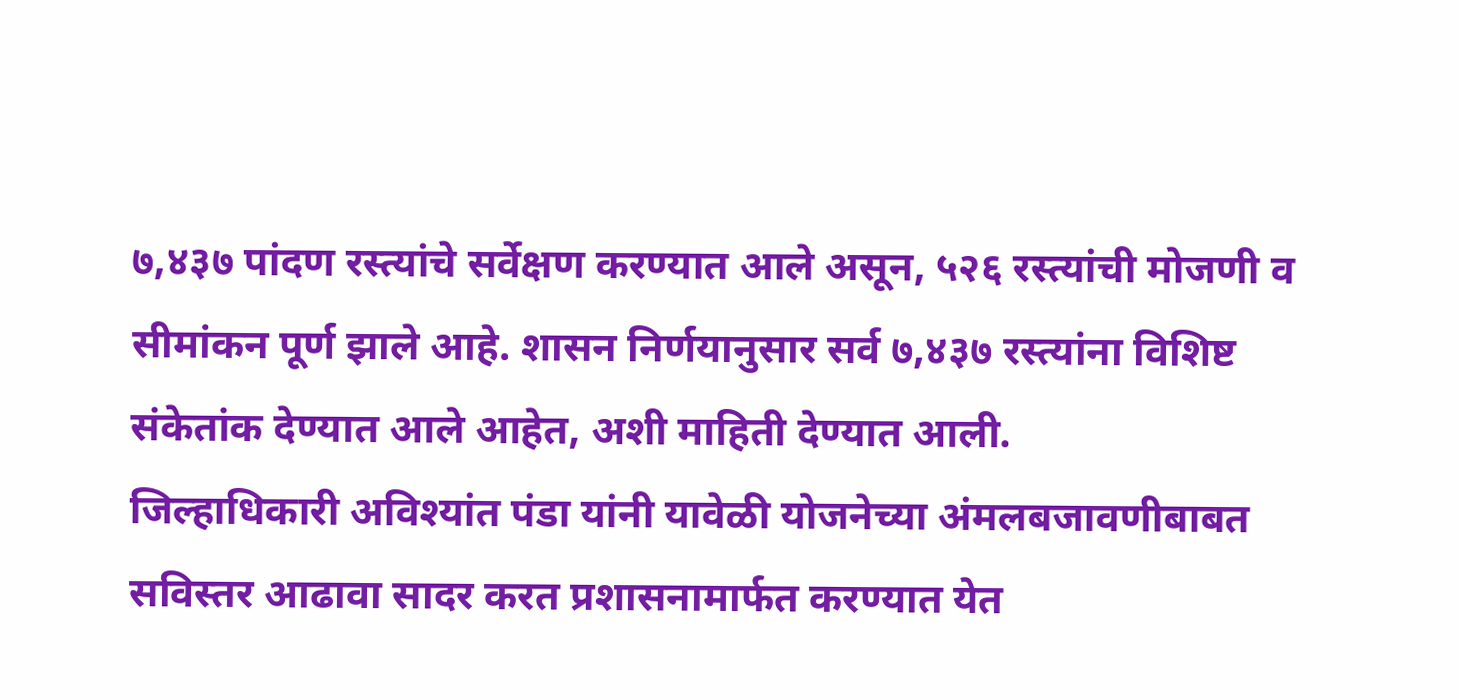७,४३७ पांदण रस्त्यांचे सर्वेक्षण करण्यात आले असून, ५२६ रस्त्यांची मोजणी व सीमांकन पूर्ण झाले आहे. शासन निर्णयानुसार सर्व ७,४३७ रस्त्यांना विशिष्ट संकेतांक देण्यात आले आहेत, अशी माहिती देण्यात आली.
जिल्हाधिकारी अविश्यांत पंडा यांनी यावेळी योजनेच्या अंमलबजावणीबाबत सविस्तर आढावा सादर करत प्रशासनामार्फत करण्यात येत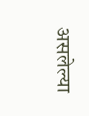असलेल्या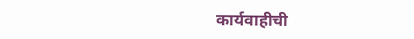कार्यवाहीची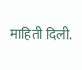माहिती दिली.